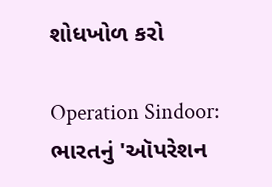શોધખોળ કરો

Operation Sindoor: ભારતનું 'ઑપરેશન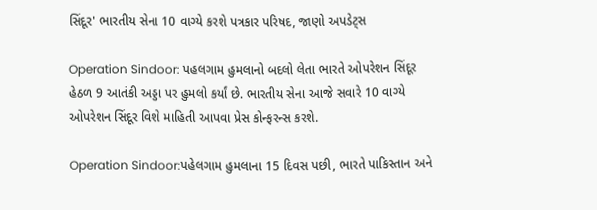સિંદૂર' ભારતીય સેના 10 વાગ્યે કરશે પત્રકાર પરિષદ, જાણો અપડેટ્સ

Operation Sindoor: પહલગામ હુમલાનો બદલો લેતા ભારતે ઓપરેશન સિંદૂર હેઠળ 9 આતંકી અડ્ડા પર હુમલો કર્યાં છે. ભારતીય સેના આજે સવારે 10 વાગ્યે ઓપરેશન સિંદૂર વિશે માહિતી આપવા પ્રેસ કોન્ફરન્સ કરશે.

Operation Sindoor:પહેલગામ હુમલાના 15 દિવસ પછી, ભારતે પાકિસ્તાન અને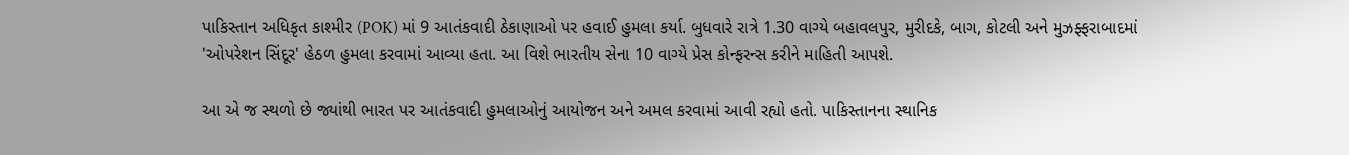પાકિસ્તાન અધિકૃત કાશ્મીર (POK) માં 9 આતંકવાદી ઠેકાણાઓ પર હવાઈ હુમલા કર્યા. બુધવારે રાત્રે 1.30 વાગ્યે બહાવલપુર, મુરીદકે, બાગ, કોટલી અને મુઝફ્ફરાબાદમાં 'ઓપરેશન સિંદૂર' હેઠળ હુમલા કરવામાં આવ્યા હતા. આ વિશે ભારતીય સેના 10 વાગ્યે પ્રેસ કોન્ફરન્સ કરીને માહિતી આપશે.

આ એ જ સ્થળો છે જ્યાંથી ભારત પર આતંકવાદી હુમલાઓનું આયોજન અને અમલ કરવામાં આવી રહ્યો હતો. પાકિસ્તાનના સ્થાનિક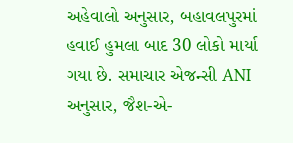અહેવાલો અનુસાર, બહાવલપુરમાં હવાઈ હુમલા બાદ 30 લોકો માર્યા ગયા છે. સમાચાર એજન્સી ANI અનુસાર, જૈશ-એ-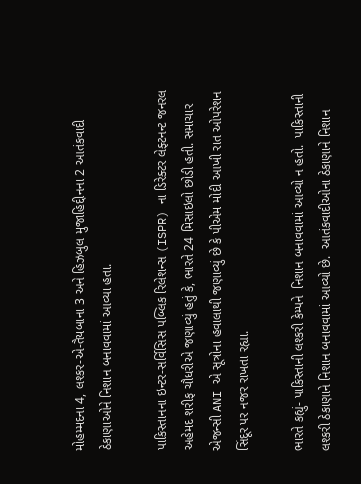મોહમ્મદના 4, લશ્કર-એ-તૈયબાના 3 અને હિઝબુલ મુજાહિદ્દીનના 2 આતંકવાદી ઠેકાણાઓને નિશાન બનાવવામાં આવ્યા હતા.

પાકિસ્તાનના ઇન્ટર-સર્વિસિસ પબ્લિક રિલેશન્સ (ISPR) ના ડિરેક્ટર લેફ્ટનન્ટ જનરલ અહેમદ શરીફ ચૌધરીએ જણાવ્યું હતું કે, ભારતે 24 મિસાઇલો છોડી હતી. સમાચાર એજન્સી ANI એ સૂત્રોના હવાલાથી જણાવ્યું છે કે પીએમ મોદી આખી રાત ઓપરેશન સિંદૂર પર નજર રાખતા રહ્યા.

ભારતે કહ્યું- પાકિસ્તાની લશ્કરી કેમ્પને  નિશાન બનાવવામાં આવ્યો ન હતો.  પાકિસ્તાની લશ્કરી ઠેકાણાને નિશાન બનાવવામાં આવ્યો છે.  આતંકવાદીઓના ઠેકાણાને નિશાન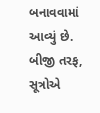બનાવવામાં આવ્યું છે. બીજી તરફ, સૂત્રોએ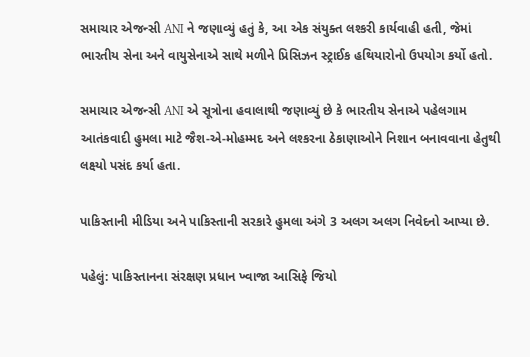સમાચાર એજન્સી ANI ને જણાવ્યું હતું કે, આ એક સંયુક્ત લશ્કરી કાર્યવાહી હતી, જેમાં ભારતીય સેના અને વાયુસેનાએ સાથે મળીને પ્રિસિઝન સ્ટ્રાઈક હથિયારોનો ઉપયોગ કર્યો હતો.

સમાચાર એજન્સી ANI એ સૂત્રોના હવાલાથી જણાવ્યું છે કે ભારતીય સેનાએ પહેલગામ આતંકવાદી હુમલા માટે જૈશ-એ-મોહમ્મદ અને લશ્કરના ઠેકાણાઓને નિશાન બનાવવાના હેતુથી લક્ષ્યો પસંદ કર્યા હતા.

પાકિસ્તાની મીડિયા અને પાકિસ્તાની સરકારે હુમલા અંગે 3 અલગ અલગ નિવેદનો આપ્યા છે.

પહેલું: પાકિસ્તાનના સંરક્ષણ પ્રધાન ખ્વાજા આસિફે જિયો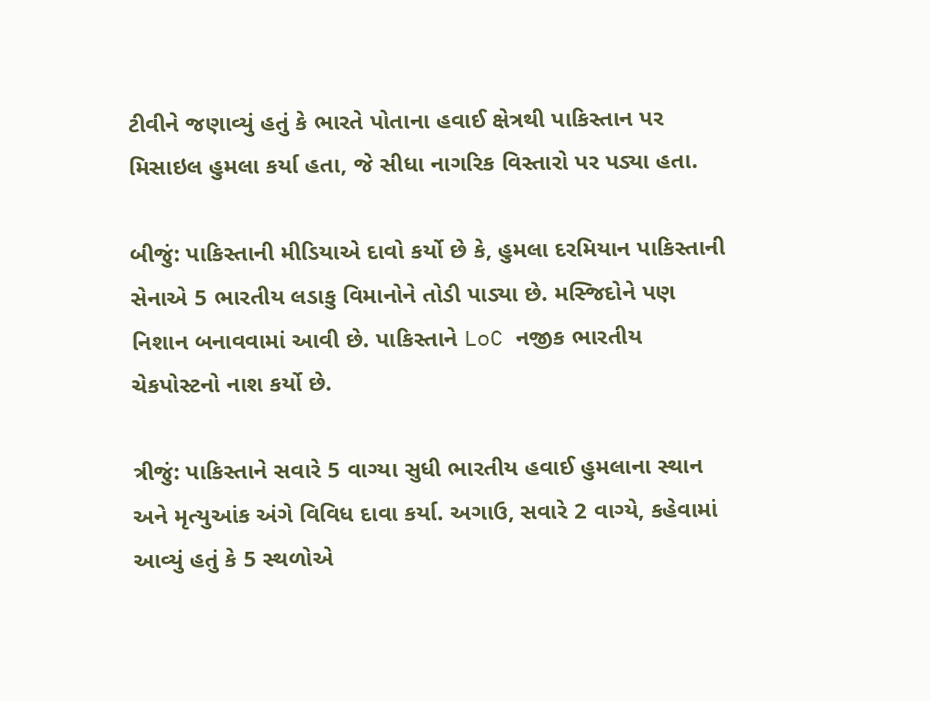ટીવીને જણાવ્યું હતું કે ભારતે પોતાના હવાઈ ક્ષેત્રથી પાકિસ્તાન પર મિસાઇલ હુમલા કર્યા હતા, જે સીધા નાગરિક વિસ્તારો પર પડ્યા હતા.

બીજું: પાકિસ્તાની મીડિયાએ દાવો કર્યો છે કે, હુમલા દરમિયાન પાકિસ્તાની સેનાએ 5 ભારતીય લડાકુ વિમાનોને તોડી પાડ્યા છે. મસ્જિદોને પણ નિશાન બનાવવામાં આવી છે. પાકિસ્તાને LoC નજીક ભારતીય ચેકપોસ્ટનો નાશ કર્યો છે.

ત્રીજું: પાકિસ્તાને સવારે 5 વાગ્યા સુધી ભારતીય હવાઈ હુમલાના સ્થાન અને મૃત્યુઆંક અંગે વિવિધ દાવા કર્યા. અગાઉ, સવારે 2 વાગ્યે, કહેવામાં આવ્યું હતું કે 5 સ્થળોએ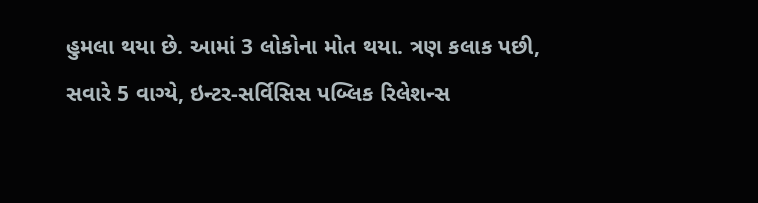હુમલા થયા છે. આમાં 3 લોકોના મોત થયા. ત્રણ કલાક પછી, સવારે 5 વાગ્યે, ઇન્ટર-સર્વિસિસ પબ્લિક રિલેશન્સ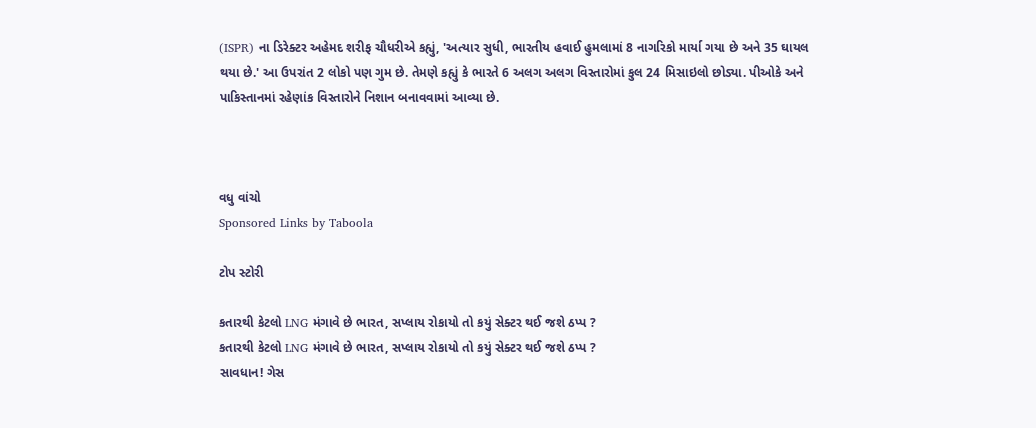(ISPR) ના ડિરેક્ટર અહેમદ શરીફ ચૌધરીએ કહ્યું, 'અત્યાર સુધી, ભારતીય હવાઈ હુમલામાં 8 નાગરિકો માર્યા ગયા છે અને 35 ઘાયલ થયા છે.' આ ઉપરાંત 2 લોકો પણ ગુમ છે. તેમણે કહ્યું કે ભારતે 6 અલગ અલગ વિસ્તારોમાં કુલ 24 મિસાઇલો છોડ્યા. પીઓકે અને પાકિસ્તાનમાં રહેણાંક વિસ્તારોને નિશાન બનાવવામાં આવ્યા છે.



વધુ વાંચો
Sponsored Links by Taboola

ટોપ સ્ટોરી

કતારથી કેટલો LNG મંગાવે છે ભારત, સપ્લાય રોકાયો તો કયું સેક્ટર થઈ જશે ઠપ્પ ?
કતારથી કેટલો LNG મંગાવે છે ભારત, સપ્લાય રોકાયો તો કયું સેક્ટર થઈ જશે ઠપ્પ ?
સાવધાન! ગેસ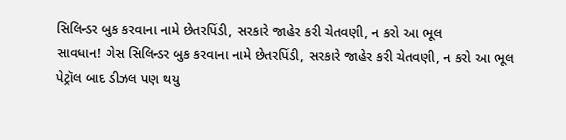સિલિન્ડર બુક કરવાના નામે છેતરપિંડી, સરકારે જાહેર કરી ચેતવણી, ન કરો આ ભૂલ
સાવધાન! ગેસ સિલિન્ડર બુક કરવાના નામે છેતરપિંડી, સરકારે જાહેર કરી ચેતવણી, ન કરો આ ભૂલ
પેટ્રૉલ બાદ ડીઝલ પણ થયુ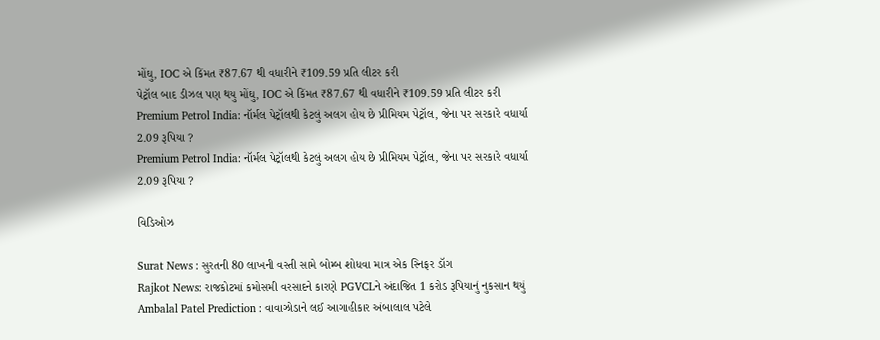મોંઘુ, IOC એ કિંમત ₹87.67 થી વધારીને ₹109.59 પ્રતિ લીટર કરી
પેટ્રૉલ બાદ ડીઝલ પણ થયુ મોંઘુ, IOC એ કિંમત ₹87.67 થી વધારીને ₹109.59 પ્રતિ લીટર કરી
Premium Petrol India: નૉર્મલ પેટ્રૉલથી કેટલું અલગ હોય છે પ્રીમિયમ પેટ્રૉલ, જેના પર સરકારે વધાર્યા 2.09 રૂપિયા ?
Premium Petrol India: નૉર્મલ પેટ્રૉલથી કેટલું અલગ હોય છે પ્રીમિયમ પેટ્રૉલ, જેના પર સરકારે વધાર્યા 2.09 રૂપિયા ?

વિડિઓઝ

Surat News : સુરતની 80 લાખની વસ્તી સામે બોમ્બ શોધવા માત્ર એક સ્નિફર ડૉગ
Rajkot News: રાજકોટમાં કમોસમી વરસાદને કારણે PGVCLને અંદાજિત 1 કરોડ રૂપિયાનું નુકસાન થયું
Ambalal Patel Prediction : વાવાઝોડાને લઈ આગાહીકાર અંબાલાલ પટેલે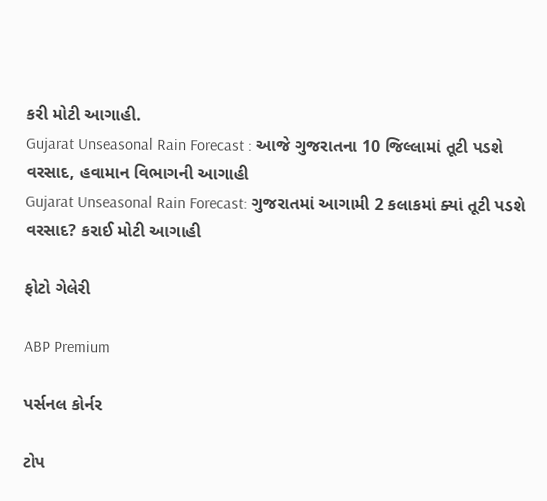કરી મોટી આગાહી.
Gujarat Unseasonal Rain Forecast : આજે ગુજરાતના 10 જિલ્લામાં તૂટી પડશે વરસાદ, હવામાન વિભાગની આગાહી
Gujarat Unseasonal Rain Forecast: ગુજરાતમાં આગામી 2 કલાકમાં ક્યાં તૂટી પડશે વરસાદ? કરાઈ મોટી આગાહી

ફોટો ગેલેરી

ABP Premium

પર્સનલ કોર્નર

ટોપ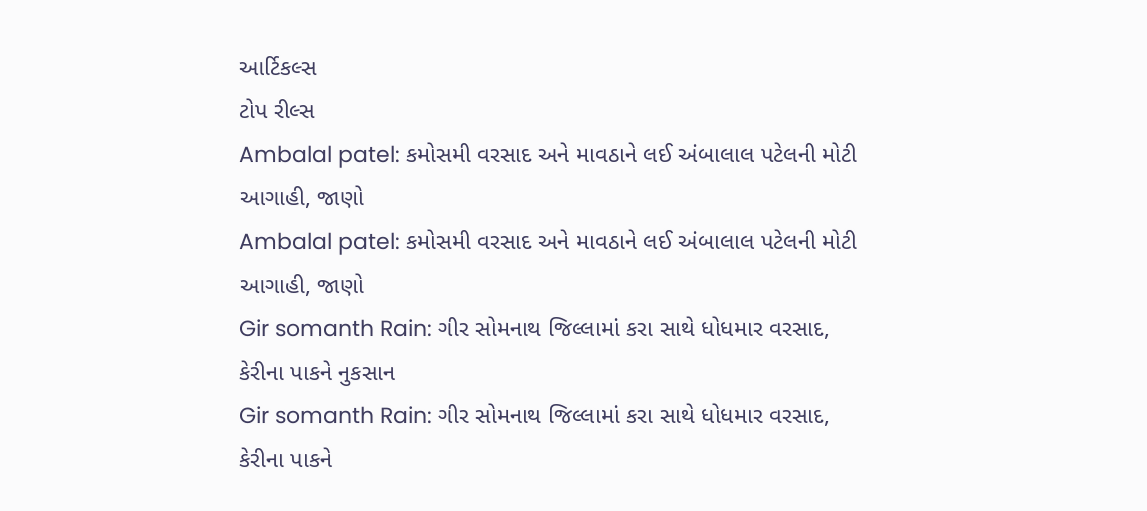આર્ટિકલ્સ
ટોપ રીલ્સ
Ambalal patel: કમોસમી વરસાદ અને માવઠાને લઈ અંબાલાલ પટેલની મોટી આગાહી, જાણો
Ambalal patel: કમોસમી વરસાદ અને માવઠાને લઈ અંબાલાલ પટેલની મોટી આગાહી, જાણો
Gir somanth Rain: ગીર સોમનાથ જિલ્લામાં કરા સાથે ધોધમાર વરસાદ, કેરીના પાકને નુકસાન
Gir somanth Rain: ગીર સોમનાથ જિલ્લામાં કરા સાથે ધોધમાર વરસાદ, કેરીના પાકને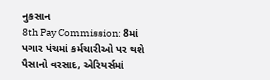નુકસાન
8th Pay Commission: 8માં પગાર પંચમાં કર્મચારીઓ પર થશે પૈસાનો વરસાદ, એરિયર્સમાં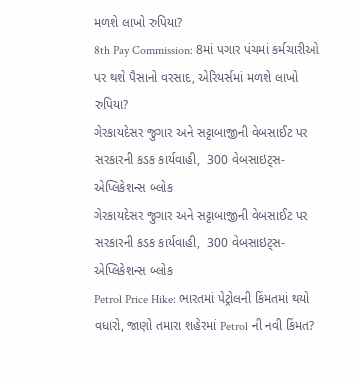મળશે લાખો રુપિયા?
8th Pay Commission: 8માં પગાર પંચમાં કર્મચારીઓ પર થશે પૈસાનો વરસાદ, એરિયર્સમાં મળશે લાખો રુપિયા?
ગેરકાયદેસર જુગાર અને સટ્ટાબાજીની વેબસાઈટ પર સરકારની કડક કાર્યવાહી,  300 વેબસાઇટ્સ-એપ્લિકેશન્સ બ્લોક
ગેરકાયદેસર જુગાર અને સટ્ટાબાજીની વેબસાઈટ પર સરકારની કડક કાર્યવાહી,  300 વેબસાઇટ્સ-એપ્લિકેશન્સ બ્લોક
Petrol Price Hike: ભારતમાં પેટ્રોલની કિંમતમાં થયો વધારો, જાણો તમારા શહેરમાં Petrol ની નવી કિંમત?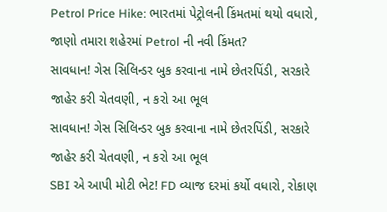Petrol Price Hike: ભારતમાં પેટ્રોલની કિંમતમાં થયો વધારો, જાણો તમારા શહેરમાં Petrol ની નવી કિંમત?
સાવધાન! ગેસ સિલિન્ડર બુક કરવાના નામે છેતરપિંડી, સરકારે જાહેર કરી ચેતવણી, ન કરો આ ભૂલ
સાવધાન! ગેસ સિલિન્ડર બુક કરવાના નામે છેતરપિંડી, સરકારે જાહેર કરી ચેતવણી, ન કરો આ ભૂલ
SBI એ આપી મોટી ભેટ! FD વ્યાજ દરમાં કર્યો વધારો, રોકાણ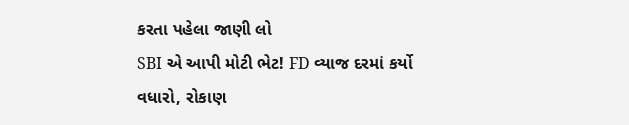કરતા પહેલા જાણી લો
SBI એ આપી મોટી ભેટ! FD વ્યાજ દરમાં કર્યો વધારો, રોકાણ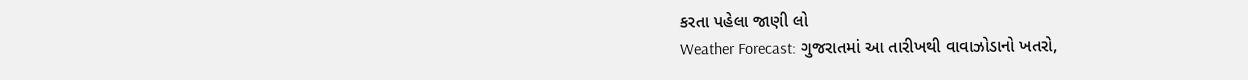કરતા પહેલા જાણી લો
Weather Forecast: ગુજરાતમાં આ તારીખથી વાવાઝોડાનો ખતરો,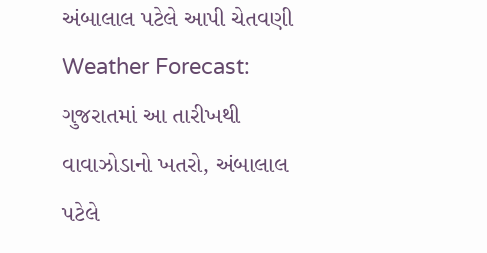અંબાલાલ પટેલે આપી ચેતવણી
Weather Forecast: ગુજરાતમાં આ તારીખથી વાવાઝોડાનો ખતરો, અંબાલાલ પટેલે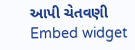આપી ચેતવણી
Embed widget